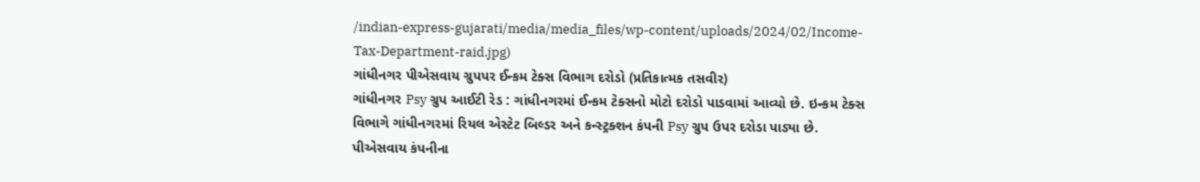/indian-express-gujarati/media/media_files/wp-content/uploads/2024/02/Income-Tax-Department-raid.jpg)
ગાંધીનગર પીએસવાય ગ્રુપપર ઈન્કમ ટેક્સ વિભાગ દરોડો (પ્રતિકાત્મક તસવીર)
ગાંધીનગર Psy ગ્રુપ આઈટી રેડ : ગાંધીનગરમાં ઈન્કમ ટેક્સનો મોટો દરોડો પાડવામાં આવ્યો છે. ઇન્કમ ટેક્સ વિભાગે ગાંધીનગરમાં રિયલ એસ્ટેટ બિલ્ડર અને કન્સ્ટ્રક્શન કંપની Psy ગ્રુપ ઉપર દરોડા પાડ્યા છે. પીએસવાય કંપનીના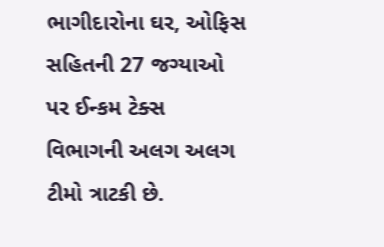ભાગીદારોના ઘર, ઓફિસ સહિતની 27 જગ્યાઓ પર ઈન્કમ ટેક્સ વિભાગની અલગ અલગ ટીમો ત્રાટકી છે.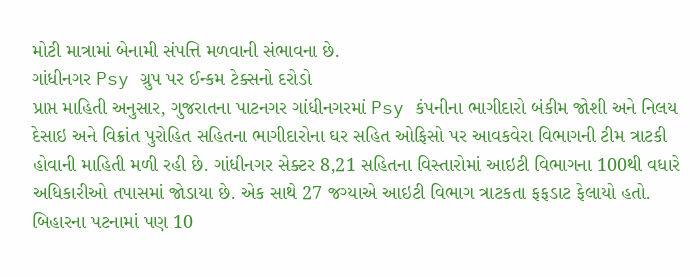મોટી માત્રામાં બેનામી સંપત્તિ મળવાની સંભાવના છે.
ગાંધીનગર Psy ગ્રુપ પર ઈન્કમ ટેક્સનો દરોડો
પ્રાપ્ત માહિતી અનુસાર, ગુજરાતના પાટનગર ગાંધીનગરમાં Psy કંપનીના ભાગીદારો બંકીમ જોશી અને નિલય દેસાઇ અને વિક્રાંત પુરોહિત સહિતના ભાગીદારોના ઘર સહિત ઓફિસો પર આવકવેરા વિભાગની ટીમ ત્રાટકી હોવાની માહિતી મળી રહી છે. ગાંધીનગર સેક્ટર 8,21 સહિતના વિસ્તારોમાં આઇટી વિભાગના 100થી વધારે અધિકારીઓ તપાસમાં જોડાયા છે. એક સાથે 27 જગ્યાએ આઇટી વિભાગ ત્રાટકતા ફફડાટ ફેલાયો હતો.
બિહારના પટનામાં પણ 10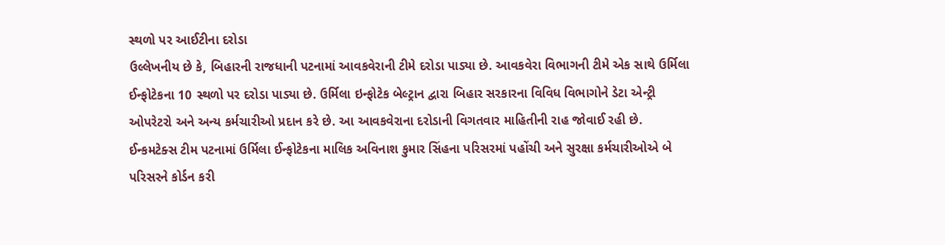સ્થળો પર આઈટીના દરોડા
ઉલ્લેખનીય છે કે, બિહારની રાજધાની પટનામાં આવકવેરાની ટીમે દરોડા પાડ્યા છે. આવકવેરા વિભાગની ટીમે એક સાથે ઉર્મિલા ઈન્ફોટેકના 10 સ્થળો પર દરોડા પાડ્યા છે. ઉર્મિલા ઇન્ફોટેક બેલ્ટ્રાન દ્વારા બિહાર સરકારના વિવિધ વિભાગોને ડેટા એન્ટ્રી ઓપરેટરો અને અન્ય કર્મચારીઓ પ્રદાન કરે છે. આ આવકવેરાના દરોડાની વિગતવાર માહિતીની રાહ જોવાઈ રહી છે.
ઈન્કમટેક્સ ટીમ પટનામાં ઉર્મિલા ઈન્ફોટેકના માલિક અવિનાશ કુમાર સિંહના પરિસરમાં પહોંચી અને સુરક્ષા કર્મચારીઓએ બે પરિસરને કોર્ડન કરી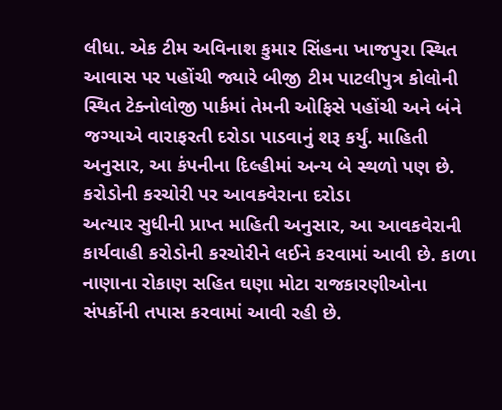લીધા. એક ટીમ અવિનાશ કુમાર સિંહના ખાજપુરા સ્થિત આવાસ પર પહોંચી જ્યારે બીજી ટીમ પાટલીપુત્ર કોલોની સ્થિત ટેક્નોલોજી પાર્કમાં તેમની ઓફિસે પહોંચી અને બંને જગ્યાએ વારાફરતી દરોડા પાડવાનું શરૂ કર્યું. માહિતી અનુસાર, આ કંપનીના દિલ્હીમાં અન્ય બે સ્થળો પણ છે.
કરોડોની કરચોરી પર આવકવેરાના દરોડા
અત્યાર સુધીની પ્રાપ્ત માહિતી અનુસાર, આ આવકવેરાની કાર્યવાહી કરોડોની કરચોરીને લઈને કરવામાં આવી છે. કાળા નાણાના રોકાણ સહિત ઘણા મોટા રાજકારણીઓના સંપર્કોની તપાસ કરવામાં આવી રહી છે.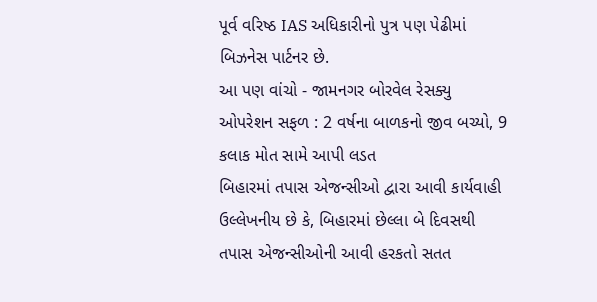પૂર્વ વરિષ્ઠ IAS અધિકારીનો પુત્ર પણ પેઢીમાં બિઝનેસ પાર્ટનર છે.
આ પણ વાંચો - જામનગર બોરવેલ રેસક્યુ ઓપરેશન સફળ : 2 વર્ષના બાળકનો જીવ બચ્યો, 9 કલાક મોત સામે આપી લડત
બિહારમાં તપાસ એજન્સીઓ દ્વારા આવી કાર્યવાહી
ઉલ્લેખનીય છે કે, બિહારમાં છેલ્લા બે દિવસથી તપાસ એજન્સીઓની આવી હરકતો સતત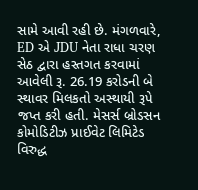સામે આવી રહી છે. મંગળવારે, ED એ JDU નેતા રાધા ચરણ સેઠ દ્વારા હસ્તગત કરવામાં આવેલી રૂ. 26.19 કરોડની બે સ્થાવર મિલકતો અસ્થાયી રૂપે જપ્ત કરી હતી. મેસર્સ બ્રોડસન કોમોડિટીઝ પ્રાઈવેટ લિમિટેડ વિરુદ્ધ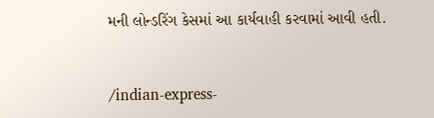મની લોન્ડરિંગ કેસમાં આ કાર્યવાહી કરવામાં આવી હતી.


/indian-express-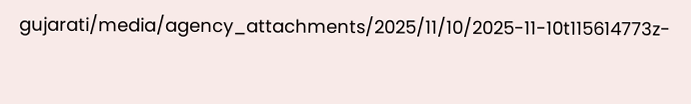gujarati/media/agency_attachments/2025/11/10/2025-11-10t115614773z-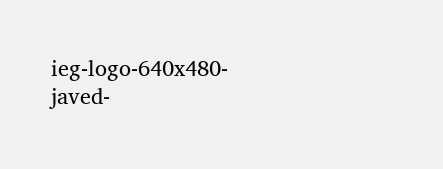ieg-logo-640x480-javed-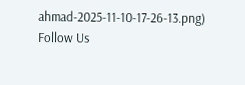ahmad-2025-11-10-17-26-13.png)
Follow Us